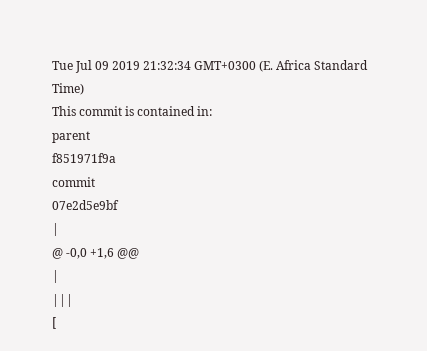Tue Jul 09 2019 21:32:34 GMT+0300 (E. Africa Standard Time)
This commit is contained in:
parent
f851971f9a
commit
07e2d5e9bf
|
@ -0,0 +1,6 @@
|
|||
[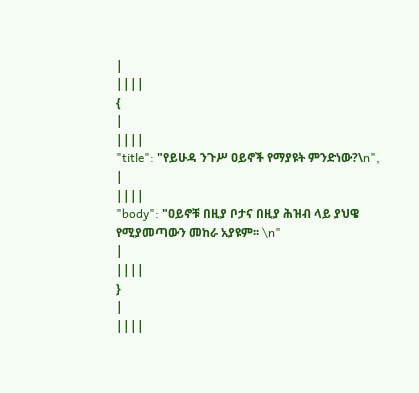|
||||
{
|
||||
"title": "የይሁዳ ንጉሥ ዐይኖች የማያዩት ምንድነው?\n",
|
||||
"body": "ዐይኖቹ በዚያ ቦታና በዚያ ሕዝብ ላይ ያህዌ የሚያመጣውን መከራ አያዩም፡፡ \n"
|
||||
}
|
||||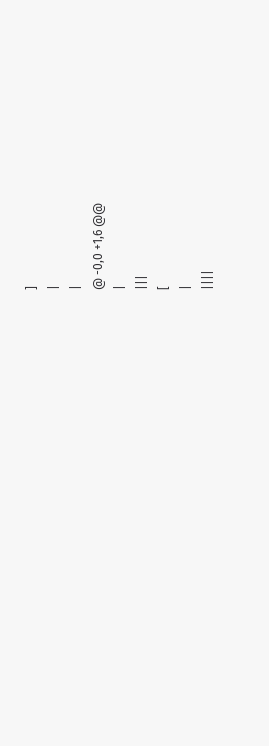]
|
|
@ -0,0 +1,6 @@
|
|||
[
|
||||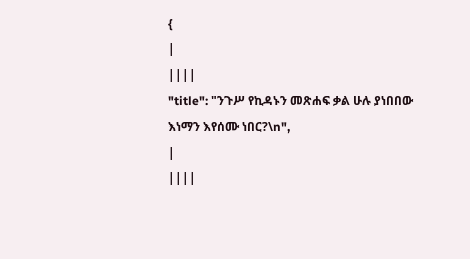{
|
||||
"title": "ንጉሥ የኪዳኑን መጽሐፍ ቃል ሁሉ ያነበበው እነማን እየሰሙ ነበር?\n",
|
||||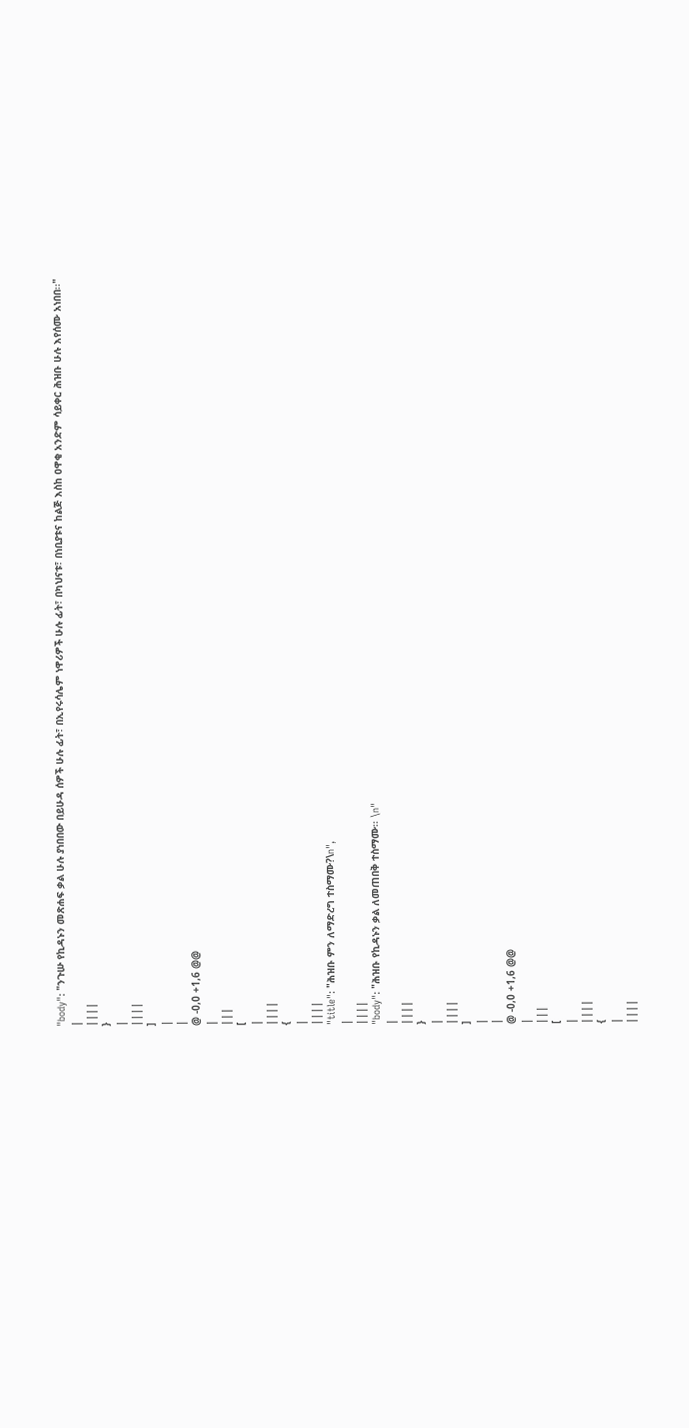"body": "ንጉሡ የኪዳኑን መጽሐፍ ቃል ሁሉ ያነበበው በይሁዳ ሰዎች ሁሉ ፊት፣ በኢየሩሳሌም ነዋሪዎች ሁሉ ፊት፣ በካህናቱ፣ በነቢያቱና ከልጅ እስከ ዐዋቂ አንድም ሳይቀር ሕዝቡ ሁሉ እየሰሙ አነበበ፡፡"
|
||||
}
|
||||
]
|
|
@ -0,0 +1,6 @@
|
|||
[
|
||||
{
|
||||
"title": "ሕዝቡ ምን ለማድረግ ተስማሙ?\n",
|
||||
"body": "ሕዝቡ የኪዳኑን ቃል ለመጠበቅ ተስማሙ፡፡ \n"
|
||||
}
|
||||
]
|
|
@ -0,0 +1,6 @@
|
|||
[
|
||||
{
|
||||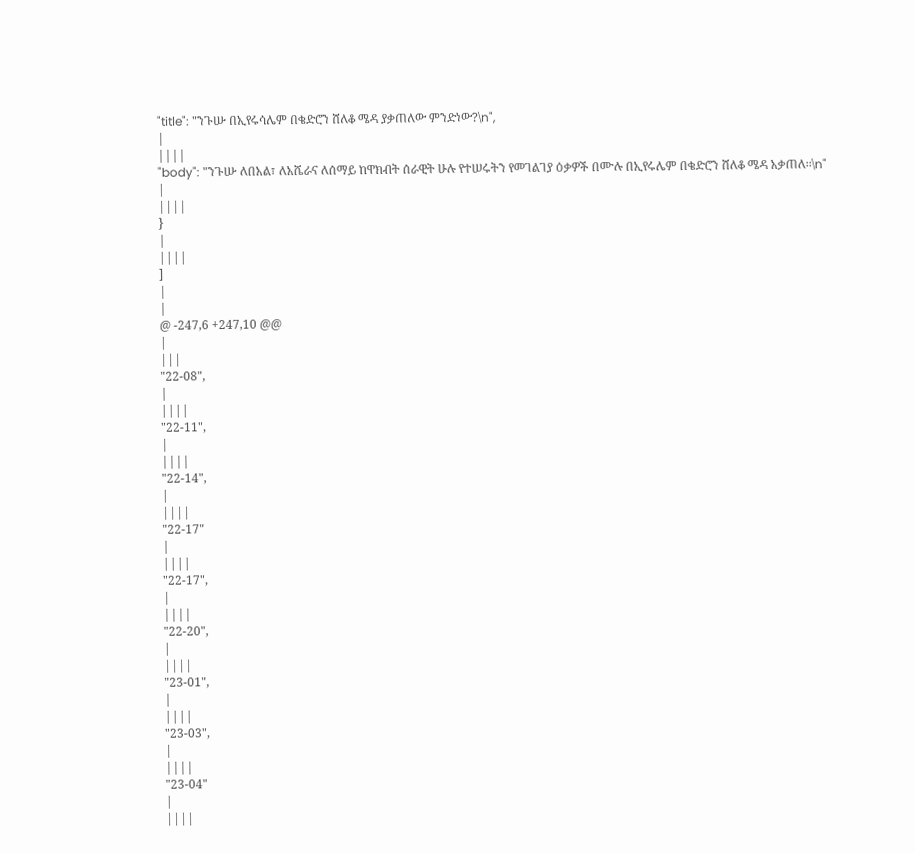"title": "ንጉሡ በኢየሩሳሌም በቄድሮን ሸለቆ ሜዳ ያቃጠለው ምንድነው?\n",
|
||||
"body": "ንጉሡ ለበአል፣ ለአሼራና ለሰማይ ከዋክብት ሰራዊት ሁሉ የተሠሩትን የመገልገያ ዕቃዎች በሙሉ በኢየሩሌም በቄድሮን ሸለቆ ሜዳ አቃጠለ፡፡\n"
|
||||
}
|
||||
]
|
|
@ -247,6 +247,10 @@
|
|||
"22-08",
|
||||
"22-11",
|
||||
"22-14",
|
||||
"22-17"
|
||||
"22-17",
|
||||
"22-20",
|
||||
"23-01",
|
||||
"23-03",
|
||||
"23-04"
|
||||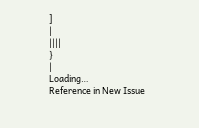]
|
||||
}
|
Loading…
Reference in New Issue